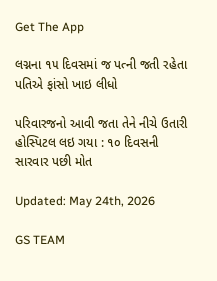Get The App

લગ્નના ૧૫ દિવસમાં જ પત્ની જતી રહેતા પતિએ ફાંસો ખાઇ લીધો

પરિવારજનો આવી જતા તેને નીચે ઉતારી હોસ્પિટલ લઇ ગયા : ૧૦ દિવસની સારવાર પછી મોત

Updated: May 24th, 2026

GS TEAM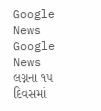Google News
Google News
લગ્નના ૧૫ દિવસમાં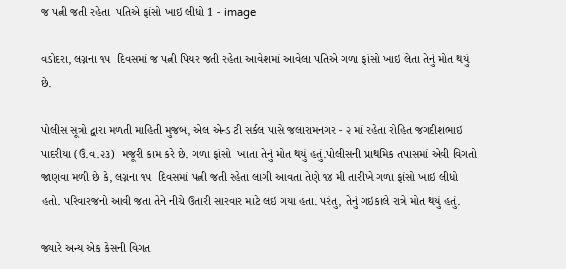જ પત્ની જતી રહેતા  પતિએ ફાંસો ખાઇ લીધો 1 - image

વડોદરા, લગ્નના ૧૫  દિવસમાં જ પત્ની પિયર જતી રહેતા આવેશમાં આવેલા પતિએ ગળા ફાંસો ખાઇ લેતા તેનું મોત થયું છે.

પોલીસ સૂત્રો દ્વારા મળતી માહિતી મુજબ, એલ એન્ડ ટી સર્કલ પાસે જલારામનગર - ૨ માં રહેતા રોહિત જગદીશભાઇ પાદરીયા (ઉં.વ.૨૩)  મજૂરી કામ કરે છે. ગળા ફાંસો  ખાતા તેનું મોત થયું હતું.પોલીસની પ્રાથમિક તપાસમાં એવી વિગતો જાણવા મળી છે કે, લગ્નના ૧૫  દિવસમાં પત્ની જતી રહેતા લાગી આવતા તેણે ૧૪ મી તારીખે ગળા ફાંસો ખાઇ લીધો હતો. પરિવારજનો આવી જતા તેને નીચે ઉતારી સારવાર માટે લઇ ગયા હતા. પરંતુ, તેનું ગઇકાલે રાત્રે મોત થયું હતું.

જ્યારે અન્ય એક કેસની વિગત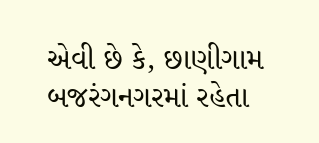એવી છે કે, છાણીગામ બજરંગનગરમાં રહેતા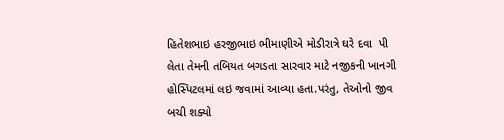હિતેશભાઇ હરજીભાઇ ભીમાણીએ મોડીરાત્રે ઘરે દવા  પી લેતા તેમની તબિયત બગડતા સારવાર માટે નજીકની ખાનગી હોસ્પિટલમાં લઇ જવામાં આવ્યા હતા.પરંતુ, તેઓનો જીવ બચી શક્યો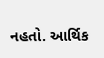નહતો. આર્થિક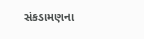સંકડામણના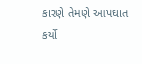કારણે તેમણે આપઘાત કર્યો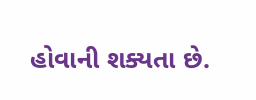હોવાની શક્યતા છે.